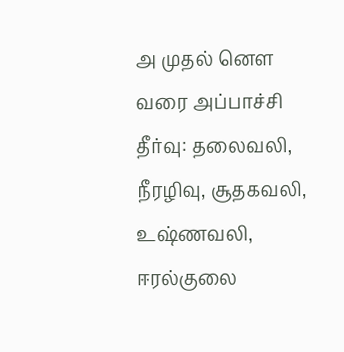அ முதல் னௌ வரை அப்பாச்சி தீர்வு: தலைவலி, நீரழிவு, சூதகவலி, உஷ்ணவலி, ஈரல்குலை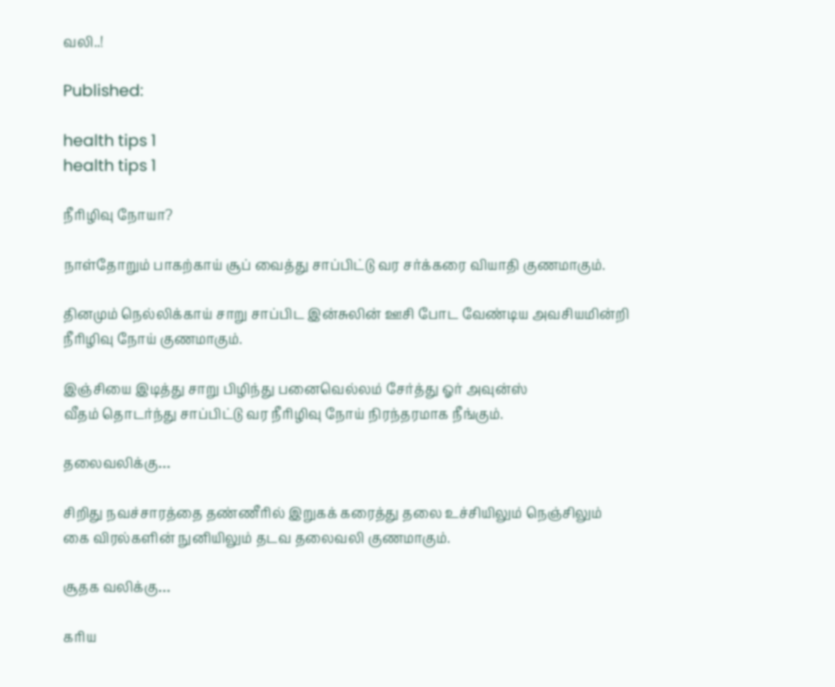வலி..!

Published:

health tips 1
health tips 1

நீரிழிவு நோயா?

நாள்தோறும் பாகற்காய் சூப் வைத்து சாப்பிட்டு வர சர்க்கரை வியாதி குணமாகும்.

தினமும் நெல்லிக்காய் சாறு சாப்பிட இன்சுலின் ஊசி போட வேண்டிய அவசியமின்றி நீரிழிவு நோய் குணமாகும்.

இஞ்சியை இடித்து சாறு பிழிந்து பனைவெல்லம் சேர்த்து ஓர் அவுன்ஸ்
வீதம் தொடர்ந்து சாப்பிட்டு வர நீரிழிவு நோய் நிரந்தரமாக நீங்கும்.

தலைவலிக்கு…

சிறிது நவச்சாரத்தை தண்ணீரில் இறுகக் கரைத்து தலை உச்சியிலும் நெஞ்சிலும் கை விரல்களின் நுனியிலும் தடவ தலைவலி குணமாகும்.

சூதக வலிக்கு…

கரிய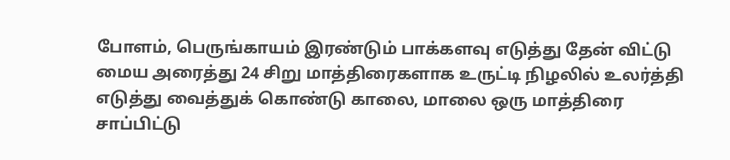போளம், பெருங்காயம் இரண்டும் பாக்களவு எடுத்து தேன் விட்டு மைய அரைத்து 24 சிறு மாத்திரைகளாக உருட்டி நிழலில் உலர்த்தி எடுத்து வைத்துக் கொண்டு காலை, மாலை ஒரு மாத்திரை சாப்பிட்டு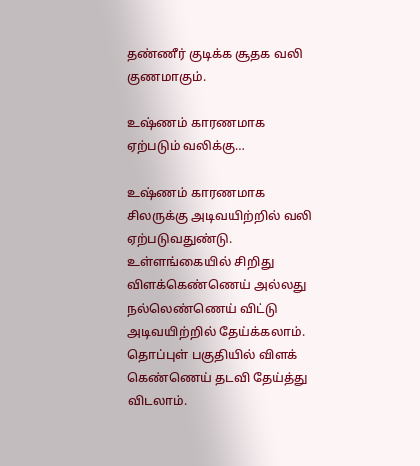தண்ணீர் குடிக்க சூதக வலி குணமாகும்.

உஷ்ணம் காரணமாக ஏற்படும் வலிக்கு…

உஷ்ணம் காரணமாக சிலருக்கு அடிவயிற்றில் வலி ஏற்படுவதுண்டு. உள்ளங்கையில் சிறிது விளக்கெண்ணெய் அல்லது நல்லெண்ணெய் விட்டு அடிவயிற்றில் தேய்க்கலாம். தொப்புள் பகுதியில் விளக் கெண்ணெய் தடவி தேய்த்து விடலாம்.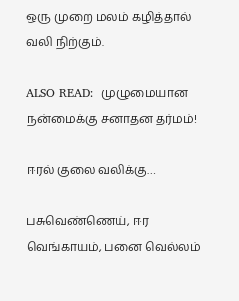ஒரு முறை மலம் கழித்தால் வலி நிற்கும்.

ALSO READ:  முழுமையான நன்மைக்கு சனாதன தர்மம்!

ஈரல் குலை வலிக்கு…

பசுவெண்ணெய், ஈர வெங்காயம், பனை வெல்லம்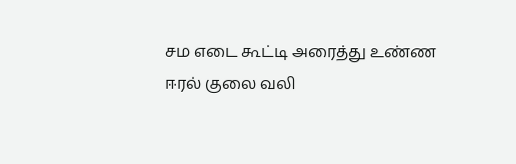சம எடை கூட்டி அரைத்து உண்ண ஈரல் குலை வலி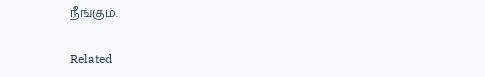நீங்கும்.

Related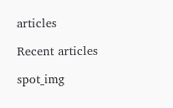articles

Recent articles

spot_img